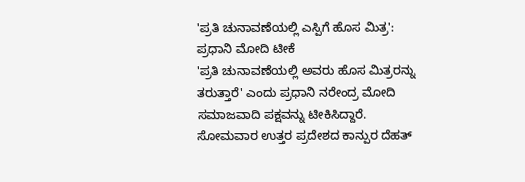'ಪ್ರತಿ ಚುನಾವಣೆಯಲ್ಲಿ ಎಸ್ಪಿಗೆ ಹೊಸ ಮಿತ್ರ': ಪ್ರಧಾನಿ ಮೋದಿ ಟೀಕೆ
'ಪ್ರತಿ ಚುನಾವಣೆಯಲ್ಲಿ ಅವರು ಹೊಸ ಮಿತ್ರರನ್ನು ತರುತ್ತಾರೆ' ಎಂದು ಪ್ರಧಾನಿ ನರೇಂದ್ರ ಮೋದಿ ಸಮಾಜವಾದಿ ಪಕ್ಷವನ್ನು ಟೀಕಿಸಿದ್ದಾರೆ. ಸೋಮವಾರ ಉತ್ತರ ಪ್ರದೇಶದ ಕಾನ್ಪುರ ದೆಹತ್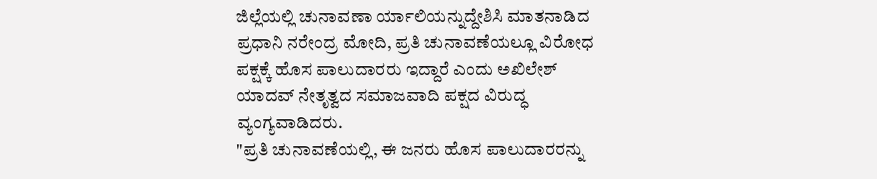ಜಿಲ್ಲೆಯಲ್ಲಿ ಚುನಾವಣಾ ರ್ಯಾಲಿಯನ್ನುದ್ದೇಶಿಸಿ ಮಾತನಾಡಿದ ಪ್ರಧಾನಿ ನರೇಂದ್ರ ಮೋದಿ, ಪ್ರತಿ ಚುನಾವಣೆಯಲ್ಲೂ ವಿರೋಧ ಪಕ್ಷಕ್ಕೆ ಹೊಸ ಪಾಲುದಾರರು ಇದ್ದಾರೆ ಎಂದು ಅಖಿಲೇಶ್ ಯಾದವ್ ನೇತೃತ್ವದ ಸಮಾಜವಾದಿ ಪಕ್ಷದ ವಿರುದ್ಧ ವ್ಯಂಗ್ಯವಾಡಿದರು.
"ಪ್ರತಿ ಚುನಾವಣೆಯಲ್ಲಿ, ಈ ಜನರು ಹೊಸ ಪಾಲುದಾರರನ್ನು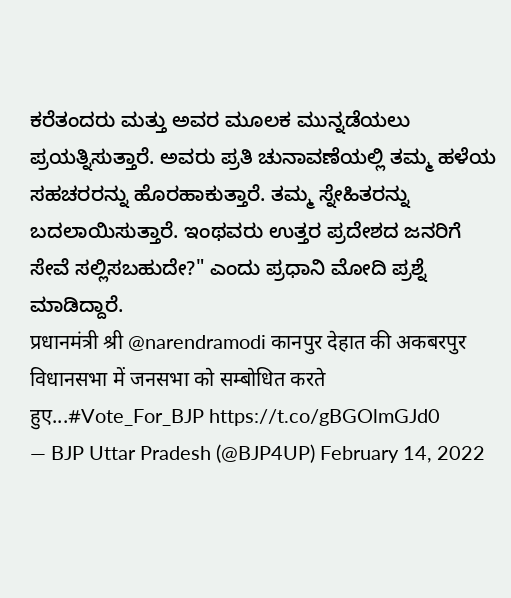ಕರೆತಂದರು ಮತ್ತು ಅವರ ಮೂಲಕ ಮುನ್ನಡೆಯಲು ಪ್ರಯತ್ನಿಸುತ್ತಾರೆ. ಅವರು ಪ್ರತಿ ಚುನಾವಣೆಯಲ್ಲಿ ತಮ್ಮ ಹಳೆಯ ಸಹಚರರನ್ನು ಹೊರಹಾಕುತ್ತಾರೆ. ತಮ್ಮ ಸ್ನೇಹಿತರನ್ನು ಬದಲಾಯಿಸುತ್ತಾರೆ. ಇಂಥವರು ಉತ್ತರ ಪ್ರದೇಶದ ಜನರಿಗೆ ಸೇವೆ ಸಲ್ಲಿಸಬಹುದೇ?" ಎಂದು ಪ್ರಧಾನಿ ಮೋದಿ ಪ್ರಶ್ನೆ ಮಾಡಿದ್ದಾರೆ.
प्रधानमंत्री श्री @narendramodi कानपुर देहात की अकबरपुर विधानसभा में जनसभा को सम्बोधित करते हुए...#Vote_For_BJP https://t.co/gBGOlmGJd0
— BJP Uttar Pradesh (@BJP4UP) February 14, 2022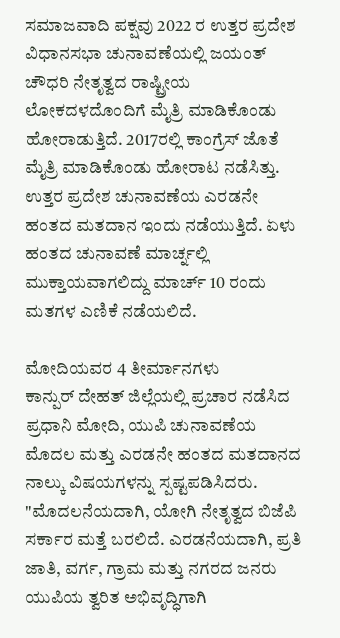ಸಮಾಜವಾದಿ ಪಕ್ಷವು 2022 ರ ಉತ್ತರ ಪ್ರದೇಶ ವಿಧಾನಸಭಾ ಚುನಾವಣೆಯಲ್ಲಿ ಜಯಂತ್ ಚೌಧರಿ ನೇತೃತ್ವದ ರಾಷ್ಟ್ರೀಯ ಲೋಕದಳದೊಂದಿಗೆ ಮೈತ್ರಿ ಮಾಡಿಕೊಂಡು ಹೋರಾಡುತ್ತಿದೆ. 2017ರಲ್ಲಿ ಕಾಂಗ್ರೆಸ್ ಜೊತೆ ಮೈತ್ರಿ ಮಾಡಿಕೊಂಡು ಹೋರಾಟ ನಡೆಸಿತ್ತು. ಉತ್ತರ ಪ್ರದೇಶ ಚುನಾವಣೆಯ ಎರಡನೇ ಹಂತದ ಮತದಾನ ಇಂದು ನಡೆಯುತ್ತಿದೆ. ಏಳು ಹಂತದ ಚುನಾವಣೆ ಮಾರ್ಚ್ನಲ್ಲಿ ಮುಕ್ತಾಯವಾಗಲಿದ್ದು ಮಾರ್ಚ್ 10 ರಂದು ಮತಗಳ ಎಣಿಕೆ ನಡೆಯಲಿದೆ.

ಮೋದಿಯವರ 4 ತೀರ್ಮಾನಗಳು
ಕಾನ್ಪುರ್ ದೇಹತ್ ಜಿಲ್ಲೆಯಲ್ಲಿ ಪ್ರಚಾರ ನಡೆಸಿದ ಪ್ರಧಾನಿ ಮೋದಿ, ಯುಪಿ ಚುನಾವಣೆಯ ಮೊದಲ ಮತ್ತು ಎರಡನೇ ಹಂತದ ಮತದಾನದ ನಾಲ್ಕು ವಿಷಯಗಳನ್ನು ಸ್ಪಷ್ಟಪಡಿಸಿದರು.
"ಮೊದಲನೆಯದಾಗಿ, ಯೋಗಿ ನೇತೃತ್ವದ ಬಿಜೆಪಿ ಸರ್ಕಾರ ಮತ್ತೆ ಬರಲಿದೆ. ಎರಡನೆಯದಾಗಿ, ಪ್ರತಿ ಜಾತಿ, ವರ್ಗ, ಗ್ರಾಮ ಮತ್ತು ನಗರದ ಜನರು ಯುಪಿಯ ತ್ವರಿತ ಅಭಿವೃದ್ಧಿಗಾಗಿ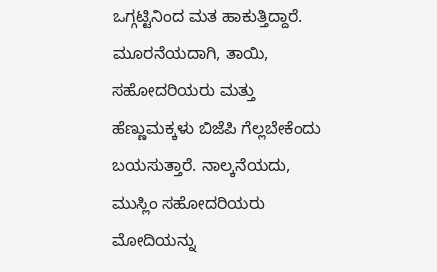ಒಗ್ಗಟ್ಟಿನಿಂದ ಮತ ಹಾಕುತ್ತಿದ್ದಾರೆ. ಮೂರನೆಯದಾಗಿ, ತಾಯಿ, ಸಹೋದರಿಯರು ಮತ್ತು ಹೆಣ್ಣುಮಕ್ಕಳು ಬಿಜೆಪಿ ಗೆಲ್ಲಬೇಕೆಂದು ಬಯಸುತ್ತಾರೆ. ನಾಲ್ಕನೆಯದು, ಮುಸ್ಲಿಂ ಸಹೋದರಿಯರು ಮೋದಿಯನ್ನು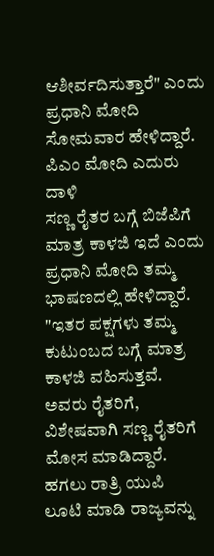ಆಶೀರ್ವದಿಸುತ್ತಾರೆ" ಎಂದು ಪ್ರಧಾನಿ ಮೋದಿ ಸೋಮವಾರ ಹೇಳಿದ್ದಾರೆ.
ಪಿಎಂ ಮೋದಿ ಎದುರು ದಾಳಿ
ಸಣ್ಣ ರೈತರ ಬಗ್ಗೆ ಬಿಜೆಪಿಗೆ ಮಾತ್ರ ಕಾಳಜಿ ಇದೆ ಎಂದು ಪ್ರಧಾನಿ ಮೋದಿ ತಮ್ಮ ಭಾಷಣದಲ್ಲಿ ಹೇಳಿದ್ದಾರೆ. "ಇತರ ಪಕ್ಷಗಳು ತಮ್ಮ ಕುಟುಂಬದ ಬಗ್ಗೆ ಮಾತ್ರ ಕಾಳಜಿ ವಹಿಸುತ್ತವೆ. ಅವರು ರೈತರಿಗೆ, ವಿಶೇಷವಾಗಿ ಸಣ್ಣ ರೈತರಿಗೆ ಮೋಸ ಮಾಡಿದ್ದಾರೆ. ಹಗಲು ರಾತ್ರಿ ಯುಪಿ ಲೂಟಿ ಮಾಡಿ ರಾಜ್ಯವನ್ನು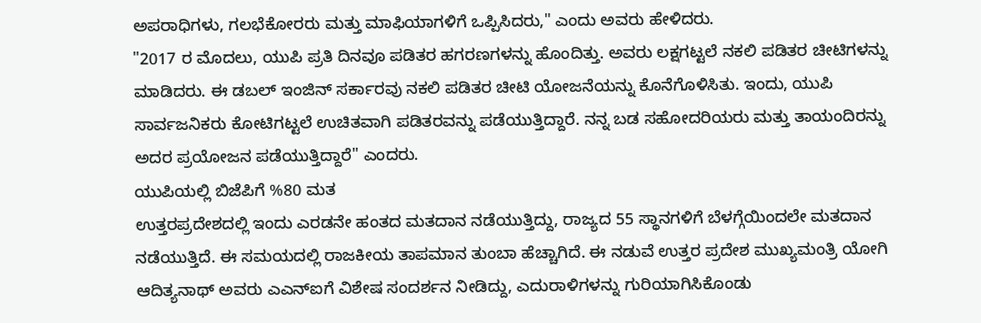ಅಪರಾಧಿಗಳು, ಗಲಭೆಕೋರರು ಮತ್ತು ಮಾಫಿಯಾಗಳಿಗೆ ಒಪ್ಪಿಸಿದರು," ಎಂದು ಅವರು ಹೇಳಿದರು.
"2017 ರ ಮೊದಲು, ಯುಪಿ ಪ್ರತಿ ದಿನವೂ ಪಡಿತರ ಹಗರಣಗಳನ್ನು ಹೊಂದಿತ್ತು. ಅವರು ಲಕ್ಷಗಟ್ಟಲೆ ನಕಲಿ ಪಡಿತರ ಚೀಟಿಗಳನ್ನು ಮಾಡಿದರು. ಈ ಡಬಲ್ ಇಂಜಿನ್ ಸರ್ಕಾರವು ನಕಲಿ ಪಡಿತರ ಚೀಟಿ ಯೋಜನೆಯನ್ನು ಕೊನೆಗೊಳಿಸಿತು. ಇಂದು, ಯುಪಿ ಸಾರ್ವಜನಿಕರು ಕೋಟಿಗಟ್ಟಲೆ ಉಚಿತವಾಗಿ ಪಡಿತರವನ್ನು ಪಡೆಯುತ್ತಿದ್ದಾರೆ. ನನ್ನ ಬಡ ಸಹೋದರಿಯರು ಮತ್ತು ತಾಯಂದಿರನ್ನು ಅದರ ಪ್ರಯೋಜನ ಪಡೆಯುತ್ತಿದ್ದಾರೆ" ಎಂದರು.
ಯುಪಿಯಲ್ಲಿ ಬಿಜೆಪಿಗೆ %80 ಮತ
ಉತ್ತರಪ್ರದೇಶದಲ್ಲಿ ಇಂದು ಎರಡನೇ ಹಂತದ ಮತದಾನ ನಡೆಯುತ್ತಿದ್ದು, ರಾಜ್ಯದ 55 ಸ್ಥಾನಗಳಿಗೆ ಬೆಳಗ್ಗೆಯಿಂದಲೇ ಮತದಾನ ನಡೆಯುತ್ತಿದೆ. ಈ ಸಮಯದಲ್ಲಿ ರಾಜಕೀಯ ತಾಪಮಾನ ತುಂಬಾ ಹೆಚ್ಚಾಗಿದೆ. ಈ ನಡುವೆ ಉತ್ತರ ಪ್ರದೇಶ ಮುಖ್ಯಮಂತ್ರಿ ಯೋಗಿ ಆದಿತ್ಯನಾಥ್ ಅವರು ಎಎನ್ಐಗೆ ವಿಶೇಷ ಸಂದರ್ಶನ ನೀಡಿದ್ದು, ಎದುರಾಳಿಗಳನ್ನು ಗುರಿಯಾಗಿಸಿಕೊಂಡು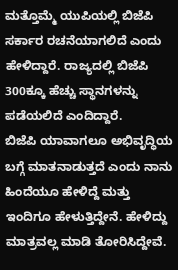ಮತ್ತೊಮ್ಮೆ ಯುಪಿಯಲ್ಲಿ ಬಿಜೆಪಿ ಸರ್ಕಾರ ರಚನೆಯಾಗಲಿದೆ ಎಂದು ಹೇಳಿದ್ದಾರೆ. ರಾಜ್ಯದಲ್ಲಿ ಬಿಜೆಪಿ 300ಕ್ಕೂ ಹೆಚ್ಚು ಸ್ಥಾನಗಳನ್ನು ಪಡೆಯಲಿದೆ ಎಂದಿದ್ದಾರೆ.
ಬಿಜೆಪಿ ಯಾವಾಗಲೂ ಅಭಿವೃದ್ಧಿಯ ಬಗ್ಗೆ ಮಾತನಾಡುತ್ತದೆ ಎಂದು ನಾನು ಹಿಂದೆಯೂ ಹೇಳಿದ್ದೆ ಮತ್ತು ಇಂದಿಗೂ ಹೇಳುತ್ತಿದ್ದೇನೆ. ಹೇಳಿದ್ದು ಮಾತ್ರವಲ್ಲ ಮಾಡಿ ತೋರಿಸಿದ್ದೇವೆ.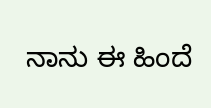ನಾನು ಈ ಹಿಂದೆ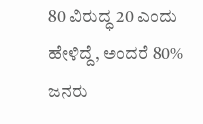80 ವಿರುದ್ಧ 20 ಎಂದು ಹೇಳಿದ್ದೆ, ಅಂದರೆ 80% ಜನರು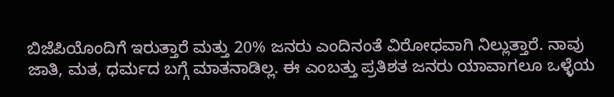ಬಿಜೆಪಿಯೊಂದಿಗೆ ಇರುತ್ತಾರೆ ಮತ್ತು 20% ಜನರು ಎಂದಿನಂತೆ ವಿರೋಧವಾಗಿ ನಿಲ್ಲುತ್ತಾರೆ. ನಾವು ಜಾತಿ, ಮತ, ಧರ್ಮದ ಬಗ್ಗೆ ಮಾತನಾಡಿಲ್ಲ. ಈ ಎಂಬತ್ತು ಪ್ರತಿಶತ ಜನರು ಯಾವಾಗಲೂ ಒಳ್ಳೆಯ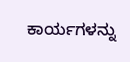ಕಾರ್ಯಗಳನ್ನು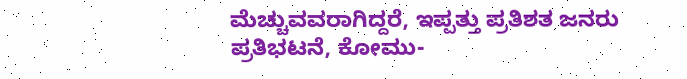ಮೆಚ್ಚುವವರಾಗಿದ್ದರೆ, ಇಪ್ಪತ್ತು ಪ್ರತಿಶತ ಜನರು ಪ್ರತಿಭಟನೆ, ಕೋಮು-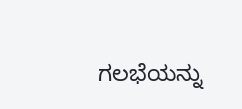ಗಲಭೆಯನ್ನು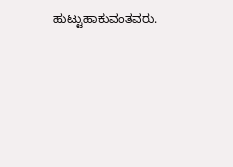ಹುಟ್ಟುಹಾಕುವಂತವರು.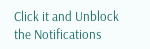Click it and Unblock the Notifications